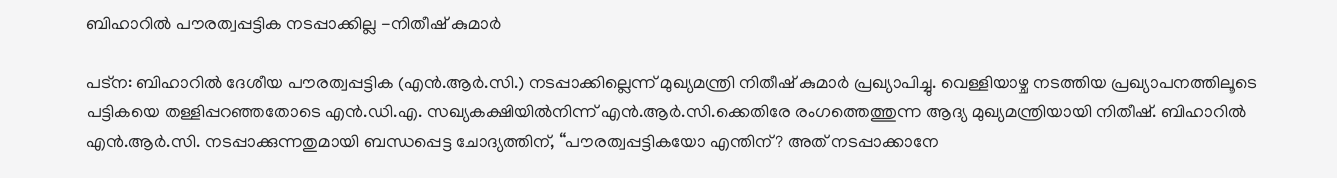ബിഹാറിൽ പൗരത്വപ്പട്ടിക നടപ്പാക്കില്ല -നിതീഷ് കുമാർ

പട്ന: ബിഹാറിൽ ദേശീയ പൗരത്വപ്പട്ടിക (എൻ.ആർ.സി.) നടപ്പാക്കില്ലെന്ന് മുഖ്യമന്ത്രി നിതീഷ് കുമാർ പ്രഖ്യാപിച്ചു. വെള്ളിയാഴ്ച നടത്തിയ പ്രഖ്യാപനത്തിലൂടെ പട്ടികയെ തള്ളിപ്പറഞ്ഞതോടെ എൻ.ഡി.എ. സഖ്യകക്ഷിയിൽനിന്ന് എൻ.ആർ.സി.ക്കെതിരേ രംഗത്തെത്തുന്ന ആദ്യ മുഖ്യമന്ത്രിയായി നിതീഷ്. ബിഹാറിൽ എൻ.ആർ.സി. നടപ്പാക്കുന്നതുമായി ബന്ധപ്പെട്ട ചോദ്യത്തിന്, “പൗരത്വപ്പട്ടികയോ എന്തിന്? അത് നടപ്പാക്കാനേ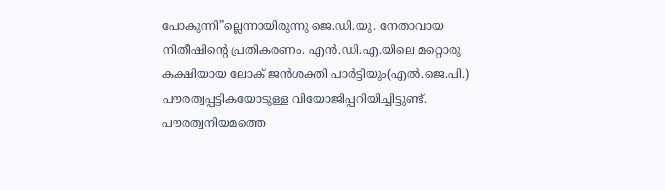പോകുന്നി”ല്ലെന്നായിരുന്നു ജെ.ഡി.യു. നേതാവായ നിതീഷിന്റെ പ്രതികരണം. എൻ.ഡി.എ.യിലെ മറ്റൊരു കക്ഷിയായ ലോക് ജൻശക്തി പാർട്ടിയും(എൽ.ജെ.പി.) പൗരത്വപ്പട്ടികയോടുള്ള വിയോജിപ്പറിയിച്ചിട്ടുണ്ട്. പൗരത്വനിയമത്തെ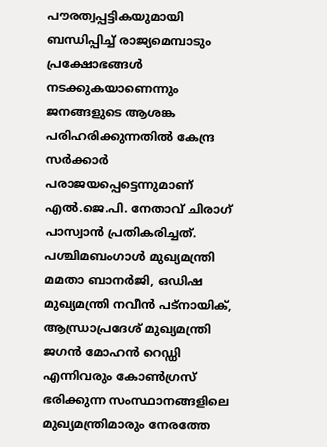പൗരത്വപ്പട്ടികയുമായി ബന്ധിപ്പിച്ച് രാജ്യമെമ്പാടും പ്രക്ഷോഭങ്ങൾ നടക്കുകയാണെന്നും ജനങ്ങളുടെ ആശങ്ക പരിഹരിക്കുന്നതിൽ കേന്ദ്ര സർക്കാർ പരാജയപ്പെട്ടെന്നുമാണ് എൽ.ജെ.പി. നേതാവ് ചിരാഗ് പാസ്വാൻ പ്രതികരിച്ചത്. പശ്ചിമബംഗാൾ മുഖ്യമന്ത്രി മമതാ ബാനർജി, ഒഡിഷ മുഖ്യമന്ത്രി നവീൻ പട്നായിക്, ആന്ധ്രാപ്രദേശ് മുഖ്യമന്ത്രി ജഗൻ മോഹൻ റെഡ്ഡി എന്നിവരും കോൺഗ്രസ് ഭരിക്കുന്ന സംസ്ഥാനങ്ങളിലെ മുഖ്യമന്ത്രിമാരും നേരത്തേ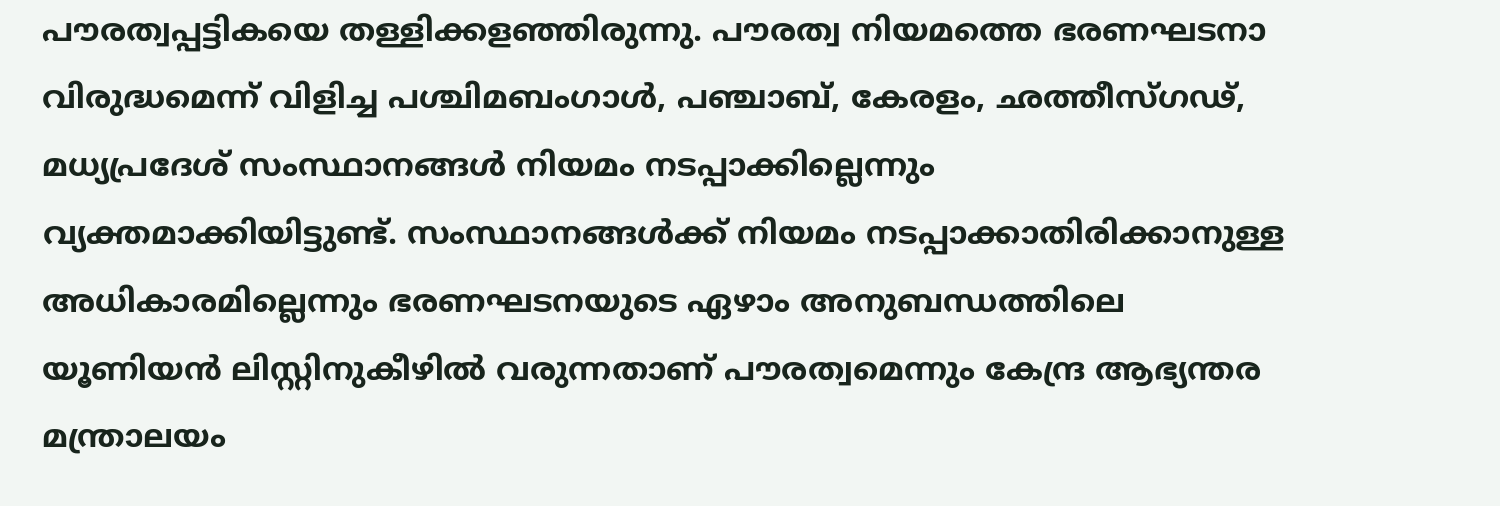പൗരത്വപ്പട്ടികയെ തള്ളിക്കളഞ്ഞിരുന്നു. പൗരത്വ നിയമത്തെ ഭരണഘടനാ വിരുദ്ധമെന്ന് വിളിച്ച പശ്ചിമബംഗാൾ, പഞ്ചാബ്, കേരളം, ഛത്തീസ്ഗഢ്, മധ്യപ്രദേശ് സംസ്ഥാനങ്ങൾ നിയമം നടപ്പാക്കില്ലെന്നും വ്യക്തമാക്കിയിട്ടുണ്ട്. സംസ്ഥാനങ്ങൾക്ക് നിയമം നടപ്പാക്കാതിരിക്കാനുള്ള അധികാരമില്ലെന്നും ഭരണഘടനയുടെ ഏഴാം അനുബന്ധത്തിലെ യൂണിയൻ ലിസ്റ്റിനുകീഴിൽ വരുന്നതാണ് പൗരത്വമെന്നും കേന്ദ്ര ആഭ്യന്തര മന്ത്രാലയം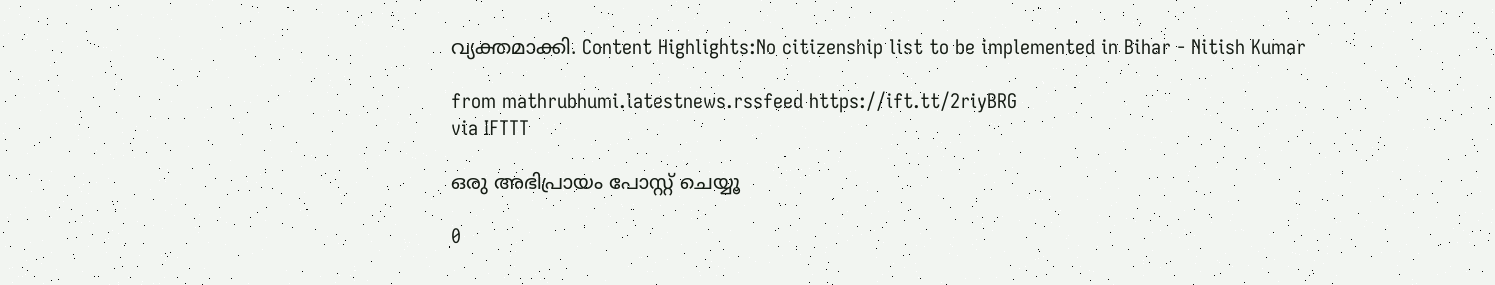വ്യക്തമാക്കി. Content Highlights:No citizenship list to be implemented in Bihar - Nitish Kumar

from mathrubhumi.latestnews.rssfeed https://ift.tt/2riyBRG
via IFTTT

ഒരു അഭിപ്രായം പോസ്റ്റ് ചെയ്യൂ

0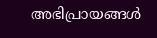അഭിപ്രായങ്ങള്‍